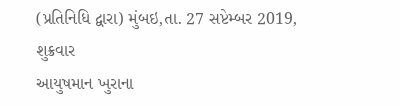(પ્રતિનિધિ દ્વારા) મુંબઇ,તા. 27 સપ્ટેમ્બર 2019, શુક્રવાર
આયુષમાન ખુરાના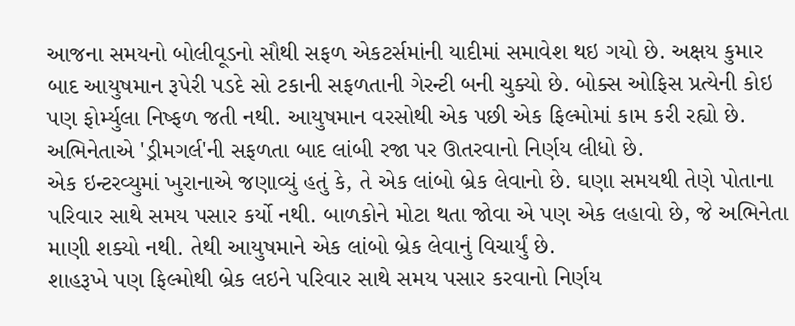આજના સમયનો બોલીવૂડનો સૌથી સફળ એકટર્સમાંની યાદીમાં સમાવેશ થઇ ગયો છે. અક્ષય કુમાર બાદ આયુષમાન રૂપેરી પડદે સો ટકાની સફળતાની ગેરન્ટી બની ચુક્યો છે. બોક્સ ઓફિસ પ્રત્યેની કોઇ પણ ફોર્મ્યુલા નિષ્ફળ જતી નથી. આયુષમાન વરસોથી એક પછી એક ફિલ્મોમાં કામ કરી રહ્યો છે. અભિનેતાએ 'ડ્રીમગર્લ'ની સફળતા બાદ લાંબી રજા પર ઊતરવાનો નિર્ણય લીધો છે.
એક ઇન્ટરવ્યુમાં ખુરાનાએ જણાવ્યું હતું કે, તે એક લાંબો બ્રેક લેવાનો છે. ઘણા સમયથી તેણે પોતાના પરિવાર સાથે સમય પસાર કર્યો નથી. બાળકોને મોટા થતા જોવા એ પણ એક લહાવો છે, જે અભિનેતા માણી શક્યો નથી. તેથી આયુષમાને એક લાંબો બ્રેક લેવાનું વિચાર્યું છે.
શાહરૂખે પણ ફિલ્મોથી બ્રેક લઇને પરિવાર સાથે સમય પસાર કરવાનો નિર્ણય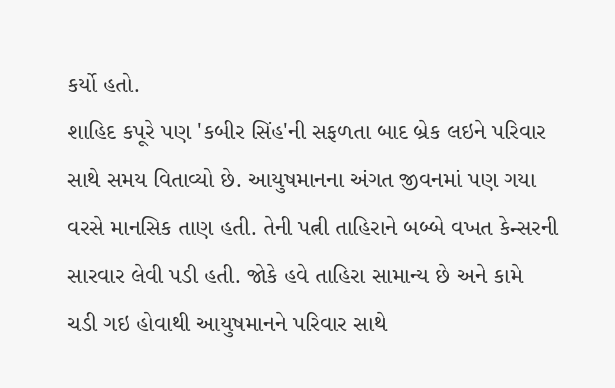કર્યો હતો.
શાહિદ કપૂરે પણ 'કબીર સિંહ'ની સફળતા બાદ બ્રેક લઇને પરિવાર સાથે સમય વિતાવ્યો છે. આયુષમાનના અંગત જીવનમાં પણ ગયા વરસે માનસિક તાણ હતી. તેની પત્ની તાહિરાને બબ્બે વખત કેન્સરની સારવાર લેવી પડી હતી. જોકે હવે તાહિરા સામાન્ય છે અને કામે ચડી ગઇ હોવાથી આયુષમાનને પરિવાર સાથે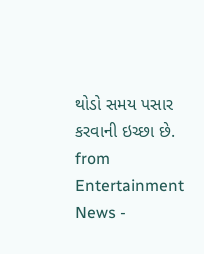થોડો સમય પસાર કરવાની ઇચ્છા છે.
from Entertainment News -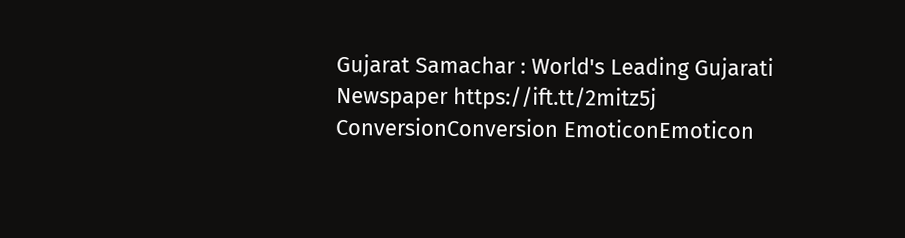Gujarat Samachar : World's Leading Gujarati Newspaper https://ift.tt/2mitz5j
ConversionConversion EmoticonEmoticon